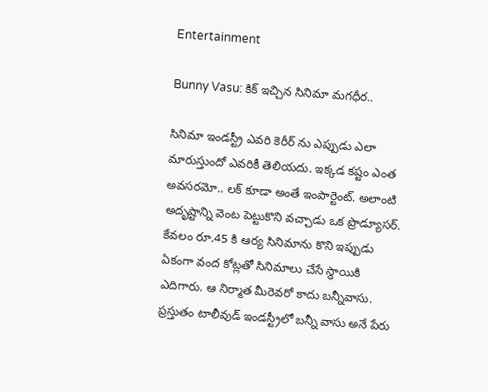Entertainment

Bunny Vasu: కిక్ ఇచ్చిన సినిమా మగధీర..

సినిమా ఇండస్ట్రీ ఎవరి కెరీర్ ను ఎప్పుడు ఎలా మారుస్తుందో ఎవరికీ తెలియదు. ఇక్కడ కష్టం ఎంత అవసరమో.. లక్ కూడా అంతే ఇంపార్టెంట్. అలాంటి అదృష్టాన్ని వెంట పెట్టుకొని వచ్చాడు ఒక ప్రొడ్యూసర్. కేవలం రూ.45 కి ఆర్య సినిమా‌ను కొని ఇప్పుడు ఏకంగా వంద కోట్ల‌తో సినిమాలు చేసే స్థాయికి ఎదిగారు. ఆ నిర్మాత మీరెవరో కాదు బన్నీవాసు. ప్రస్తుతం టాలీవుడ్ ఇండస్ట్రీలో బన్నీ వాసు అనే పేరు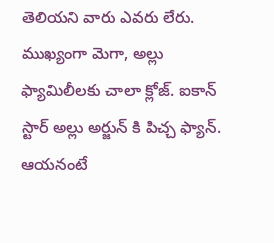తెలియని వారు ఎవరు లేరు. ముఖ్యంగా మెగా, అల్లు ఫ్యామిలీల‌కు చాలా క్లోజ్. ఐకాన్ స్టార్ అల్లు అర్జున్ కి పిచ్చ ఫ్యాన్. ఆయనంటే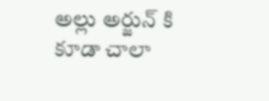అల్లు అర్జున్ కి కూడా చాలా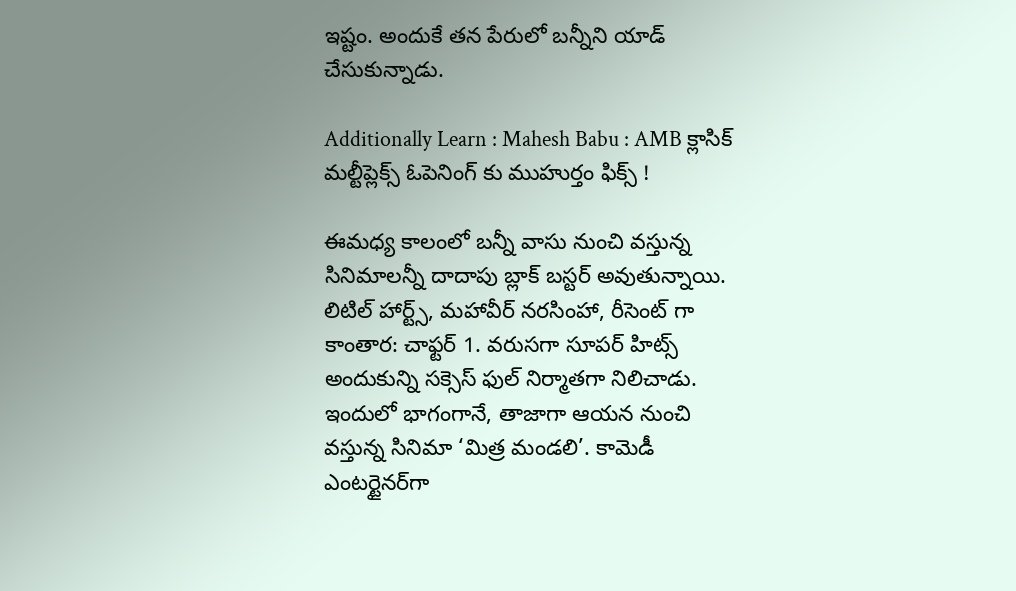ఇష్టం. అందుకే తన పేరులో బన్నీని యాడ్ చేసుకున్నాడు.

Additionally Learn : Mahesh Babu : AMB క్లాసిక్ మల్టీప్లెక్స్ ఓపెనింగ్ కు ముహుర్తం ఫిక్స్ !

ఈమధ్య కాలంలో బన్నీ వాసు నుంచి వస్తున్న సినిమాలన్నీ దాదాపు బ్లాక్ బస్టర్ అవుతున్నాయి. లిటిల్ హార్ట్స్, మహావీర్ నరసింహా, రీసెంట్ గా కాంతార: చాఫ్టర్ 1. వరుసగా సూపర్ హిట్స్ అందుకున్ని సక్సెస్ ఫుల్ నిర్మాతగా నిలిచాడు. ఇందులో భాగంగానే, తాజాగా ఆయన నుంచి వస్తున్న సినిమా ‘మిత్ర మండలి’. కామెడీ ఎంటర్టైనర్‌గా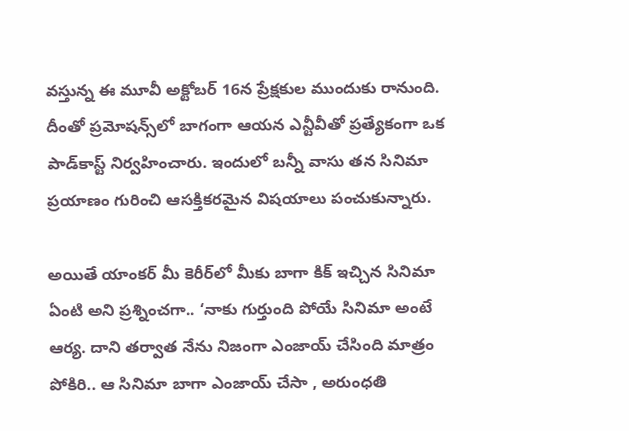వస్తున్న ఈ మూవీ అక్టోబర్ 16న ప్రేక్షకుల ముందుకు రానుంది. దీంతో ప్రమోషన్స్‌లో బాగంగా ఆయన ఎన్టీవీతో ప్రత్యేకంగా ఒక పాడ్‌కాస్ట్ నిర్వహించారు. ఇందులో బన్నీ వాసు తన సినిమా ప్రయాణం గురించి ఆసక్తికరమైన విషయాలు పంచుకున్నారు.

అయితే యాంకర్ మీ కెరీర్‌లో మీకు బాగా కిక్ ఇచ్చిన సినిమా ఏంటి అని ప్రశ్నించగా.. ‘నాకు గుర్తుంది పోయే సినిమా అంటే ఆర్య. దాని తర్వాత నేను నిజంగా ఎంజాయ్ చేసింది మాత్రం పోకిరి.. ఆ సినిమా బాగా ఎంజాయ్ చేసా , అరుంధతి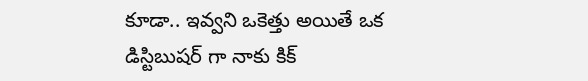కూడా.. ఇవ్వని ఒకెత్తు అయితే ఒక డిస్టిబుషర్ గా నాకు కిక్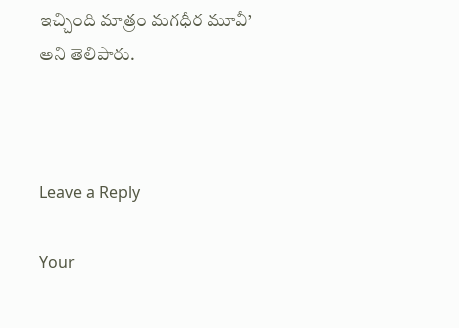ఇచ్చింది మాత్రం మగధీర మూవీ’ అని తెలిపారు.



Leave a Reply

Your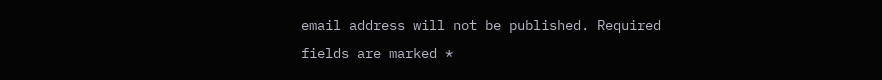email address will not be published. Required fields are marked *